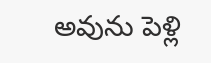అవును పెళ్లి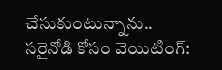చేసుకుంటున్నాను.. సరైనోడి కోసం వెయిటింగ్: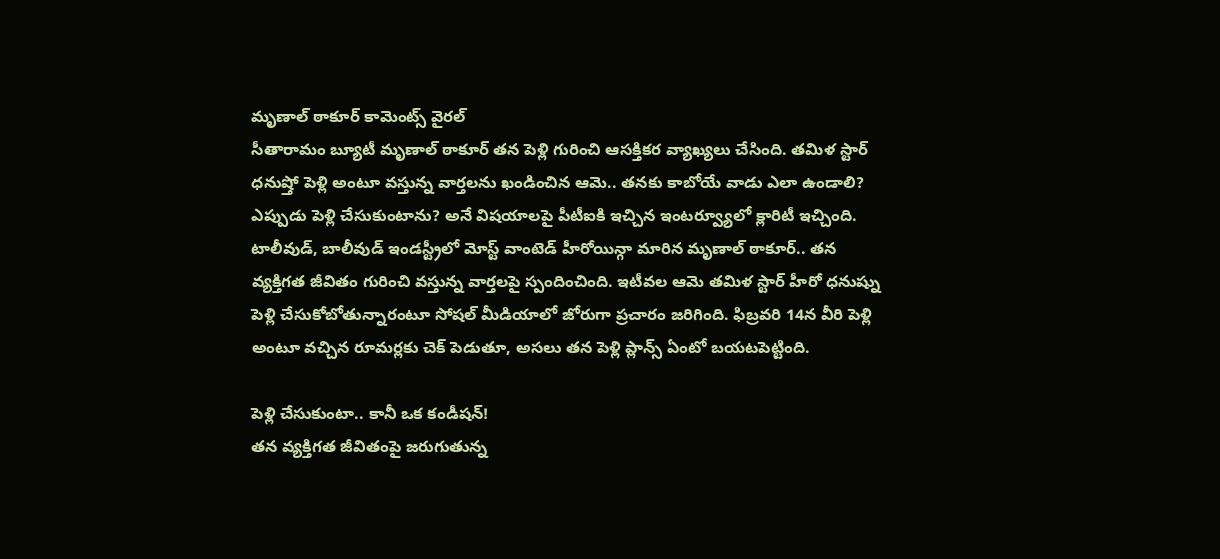మృణాల్ ఠాకూర్ కామెంట్స్ వైరల్
సీతారామం బ్యూటీ మృణాల్ ఠాకూర్ తన పెళ్లి గురించి ఆసక్తికర వ్యాఖ్యలు చేసింది. తమిళ స్టార్ ధనుష్తో పెళ్లి అంటూ వస్తున్న వార్తలను ఖండించిన ఆమె.. తనకు కాబోయే వాడు ఎలా ఉండాలి? ఎప్పుడు పెళ్లి చేసుకుంటాను? అనే విషయాలపై పీటీఐకి ఇచ్చిన ఇంటర్వ్యూలో క్లారిటీ ఇచ్చింది.
టాలీవుడ్, బాలీవుడ్ ఇండస్ట్రీలో మోస్ట్ వాంటెడ్ హీరోయిన్గా మారిన మృణాల్ ఠాకూర్.. తన వ్యక్తిగత జీవితం గురించి వస్తున్న వార్తలపై స్పందించింది. ఇటీవల ఆమె తమిళ స్టార్ హీరో ధనుష్ను పెళ్లి చేసుకోబోతున్నారంటూ సోషల్ మీడియాలో జోరుగా ప్రచారం జరిగింది. ఫిబ్రవరి 14న వీరి పెళ్లి అంటూ వచ్చిన రూమర్లకు చెక్ పెడుతూ, అసలు తన పెళ్లి ప్లాన్స్ ఏంటో బయటపెట్టింది.

పెళ్లి చేసుకుంటా.. కానీ ఒక కండీషన్!
తన వ్యక్తిగత జీవితంపై జరుగుతున్న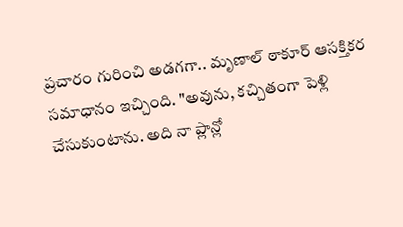ప్రచారం గురించి అడగగా.. మృణాల్ ఠాకూర్ ఆసక్తికర సమాధానం ఇచ్చింది. "అవును, కచ్చితంగా పెళ్లి చేసుకుంటాను. అది నా ప్లాన్లో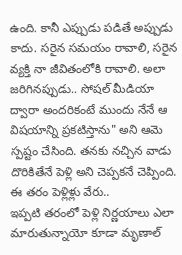ఉంది. కానీ ఎప్పుడు పడితే అప్పుడు కాదు. సరైన సమయం రావాలి, సరైన వ్యక్తి నా జీవితంలోకి రావాలి. అలా జరిగినప్పుడు.. సోషల్ మీడియా ద్వారా అందరికంటే ముందు నేనే ఆ విషయాన్ని ప్రకటిస్తాను" అని ఆమె స్పష్టం చేసింది. తనకు నచ్చిన వాడు దొరికితేనే పెళ్లి అని చెప్పకనే చెప్పింది.
ఈ తరం పెళ్లిళ్లు వేరు..
ఇప్పటి తరంలో పెళ్లి నిర్ణయాలు ఎలా మారుతున్నాయో కూడా మృణాల్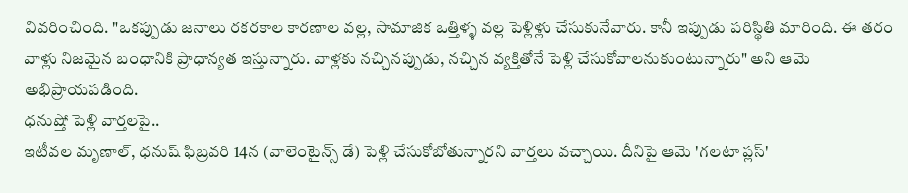వివరించింది. "ఒకప్పుడు జనాలు రకరకాల కారణాల వల్ల, సామాజిక ఒత్తిళ్ళ వల్ల పెళ్లిళ్లు చేసుకునేవారు. కానీ ఇప్పుడు పరిస్థితి మారింది. ఈ తరం వాళ్లు నిజమైన బంధానికి ప్రాధాన్యత ఇస్తున్నారు. వాళ్లకు నచ్చినప్పుడు, నచ్చిన వ్యక్తితోనే పెళ్లి చేసుకోవాలనుకుంటున్నారు" అని ఆమె అభిప్రాయపడింది.
ధనుష్తో పెళ్లి వార్తలపై..
ఇటీవల మృణాల్, ధనుష్ ఫిబ్రవరి 14న (వాలెంటైన్స్ డే) పెళ్లి చేసుకోబోతున్నారని వార్తలు వచ్చాయి. దీనిపై ఆమె 'గలటా ప్లస్'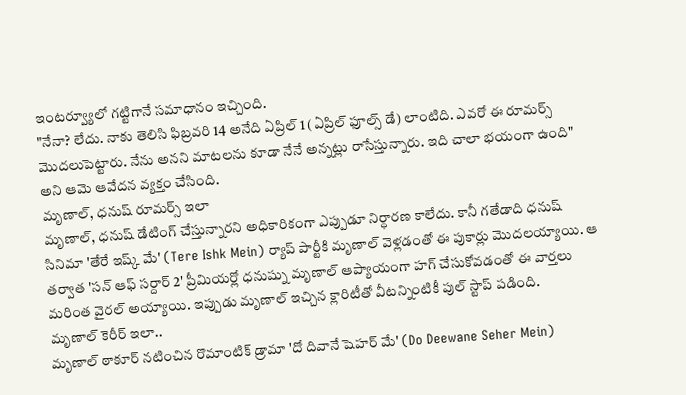ఇంటర్వ్యూలో గట్టిగానే సమాధానం ఇచ్చింది.
"నేనా? లేదు. నాకు తెలిసి ఫిబ్రవరి 14 అనేది ఏప్రిల్ 1 (ఏప్రిల్ ఫూల్స్ డే) లాంటిది. ఎవరో ఈ రూమర్స్ మొదలుపెట్టారు. నేను అనని మాటలను కూడా నేనే అన్నట్లు రాసేస్తున్నారు. ఇది చాలా భయంగా ఉంది" అని ఆమె ఆవేదన వ్యక్తం చేసింది.
మృణాల్, ధనుష్ రూమర్స్ ఇలా
మృణాల్, ధనుష్ డేటింగ్ చేస్తున్నారని అధికారికంగా ఎప్పుడూ నిర్ధారణ కాలేదు. కానీ గతేడాది ధనుష్ సినిమా 'తేరే ఇష్క్ మే' (Tere Ishk Mein) ర్యాప్ పార్టీకి మృణాల్ వెళ్లడంతో ఈ పుకార్లు మొదలయ్యాయి. ఆ తర్వాత 'సన్ ఆఫ్ సర్దార్ 2' ప్రీమియర్లో ధనుష్ను మృణాల్ ఆప్యాయంగా హగ్ చేసుకోవడంతో ఈ వార్తలు మరింత వైరల్ అయ్యాయి. ఇప్పుడు మృణాల్ ఇచ్చిన క్లారిటీతో వీటన్నింటికీ పుల్ స్టాప్ పడింది.
మృణాల్ కెరీర్ ఇలా..
మృణాల్ ఠాకూర్ నటించిన రొమాంటిక్ డ్రామా 'దో దివానే షెహర్ మే' (Do Deewane Seher Mein)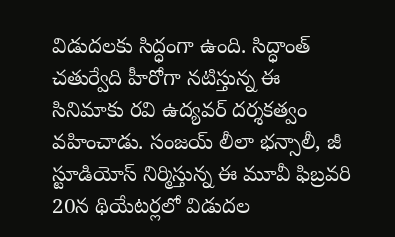విడుదలకు సిద్ధంగా ఉంది. సిద్ధాంత్ చతుర్వేది హీరోగా నటిస్తున్న ఈ సినిమాకు రవి ఉద్యవర్ దర్శకత్వం వహించాడు. సంజయ్ లీలా భన్సాలీ, జీ స్టూడియోస్ నిర్మిస్తున్న ఈ మూవీ ఫిబ్రవరి 20న థియేటర్లలో విడుదల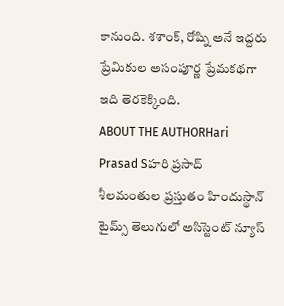కానుంది. శశాంక్, రోష్ని అనే ఇద్దరు ప్రేమికుల అసంపూర్ణ ప్రేమకథగా ఇది తెరకెక్కింది.
ABOUT THE AUTHORHari Prasad Sహరి ప్రసాద్ శీలమంతుల ప్రస్తుతం హిందుస్థాన్ టైమ్స్ తెలుగులో అసిస్టెంట్ న్యూస్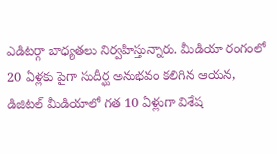ఎడిటర్గా బాధ్యతలు నిర్వహిస్తున్నారు. మీడియా రంగంలో 20 ఏళ్లకు పైగా సుదీర్ఘ అనుభవం కలిగిన ఆయన, డిజిటల్ మీడియాలో గత 10 ఏళ్లుగా విశేష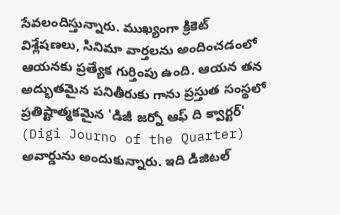సేవలందిస్తున్నారు. ముఖ్యంగా క్రికెట్ విశ్లేషణలు, సినిమా వార్తలను అందించడంలో ఆయనకు ప్రత్యేక గుర్తింపు ఉంది. ఆయన తన అద్భుతమైన పనితీరుకు గాను ప్రస్తుత సంస్థలో ప్రతిష్టాత్మకమైన 'డిజీ జర్నో ఆఫ్ ది క్వార్టర్' (Digi Journo of the Quarter) అవార్డును అందుకున్నారు. ఇది డిజిటల్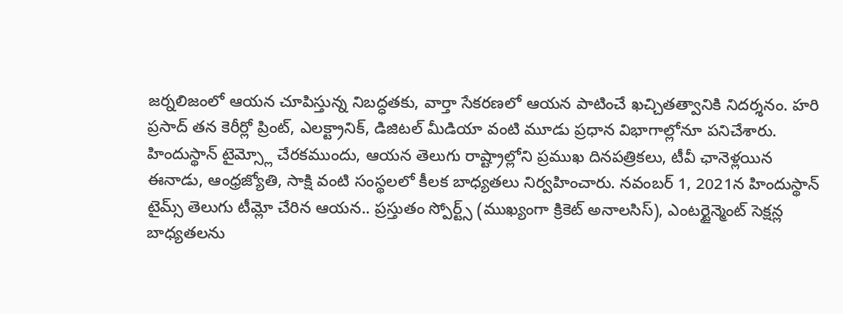జర్నలిజంలో ఆయన చూపిస్తున్న నిబద్ధతకు, వార్తా సేకరణలో ఆయన పాటించే ఖచ్చితత్వానికి నిదర్శనం. హరి ప్రసాద్ తన కెరీర్లో ప్రింట్, ఎలక్ట్రానిక్, డిజిటల్ మీడియా వంటి మూడు ప్రధాన విభాగాల్లోనూ పనిచేశారు. హిందుస్థాన్ టైమ్స్లో చేరకముందు, ఆయన తెలుగు రాష్ట్రాల్లోని ప్రముఖ దినపత్రికలు, టీవీ ఛానెళ్లయిన ఈనాడు, ఆంధ్రజ్యోతి, సాక్షి వంటి సంస్థలలో కీలక బాధ్యతలు నిర్వహించారు. నవంబర్ 1, 2021న హిందుస్థాన్ టైమ్స్ తెలుగు టీమ్లో చేరిన ఆయన.. ప్రస్తుతం స్పోర్ట్స్ (ముఖ్యంగా క్రికెట్ అనాలసిస్), ఎంటర్టైన్మెంట్ సెక్షన్ల బాధ్యతలను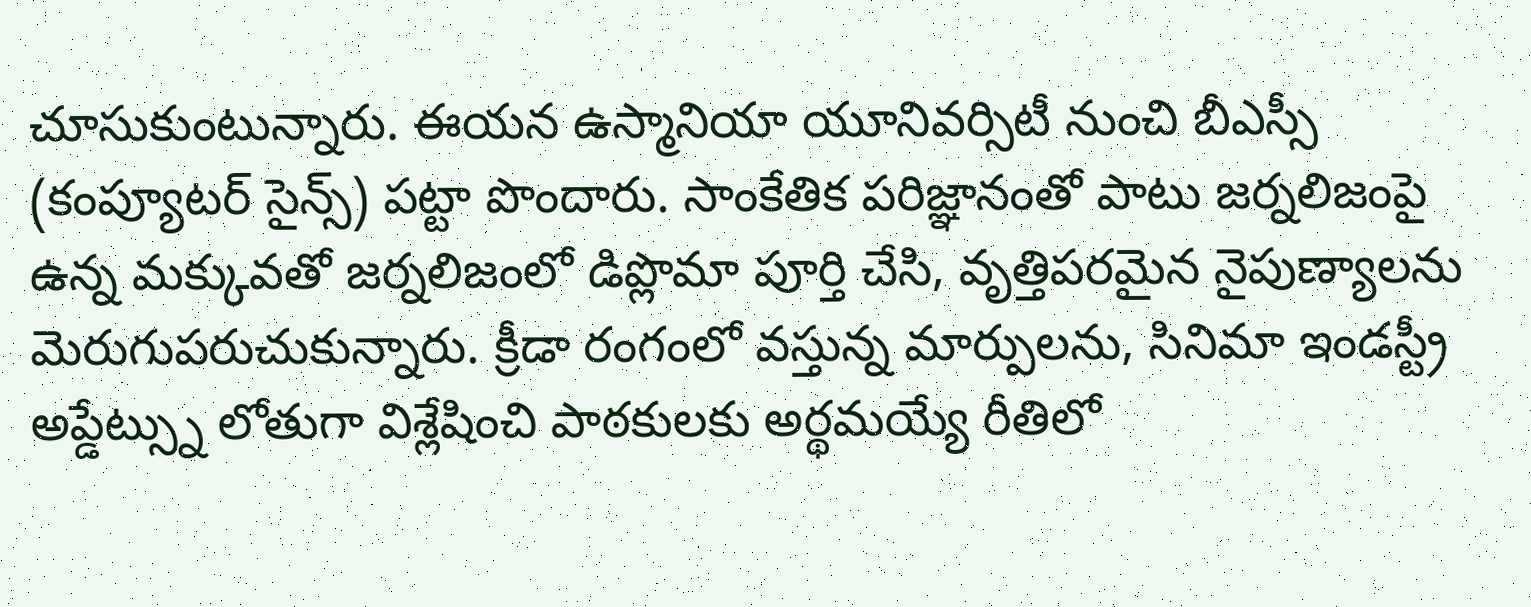చూసుకుంటున్నారు. ఈయన ఉస్మానియా యూనివర్సిటీ నుంచి బీఎస్సీ (కంప్యూటర్ సైన్స్) పట్టా పొందారు. సాంకేతిక పరిజ్ఞానంతో పాటు జర్నలిజంపై ఉన్న మక్కువతో జర్నలిజంలో డిప్లొమా పూర్తి చేసి, వృత్తిపరమైన నైపుణ్యాలను మెరుగుపరుచుకున్నారు. క్రీడా రంగంలో వస్తున్న మార్పులను, సినిమా ఇండస్ట్రీ అప్డేట్స్ను లోతుగా విశ్లేషించి పాఠకులకు అర్థమయ్యే రీతిలో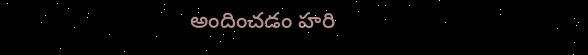అందించడం హరి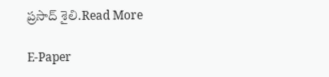ప్రసాద్ శైలి.Read More

E-Paper